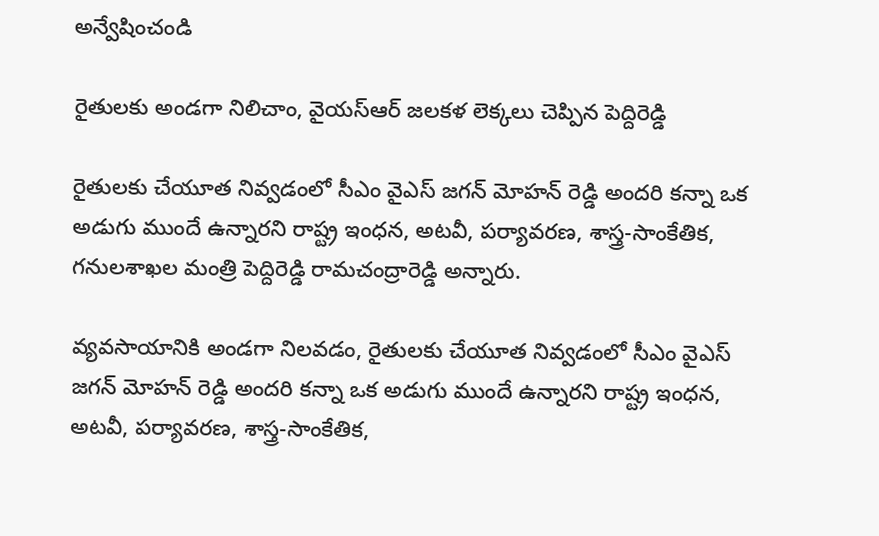అన్వేషించండి

రైతులకు అండగా నిలిచాం, వైయస్ఆర్ జలకళ లెక్కలు చెప్పిన పెద్దిరెడ్డి

రైతులకు చేయూత నివ్వడంలో సీఎం వైఎస్ జగన్ మోహన్ రెడ్డి అందరి కన్నా ఒక అడుగు ముందే ఉన్నారని రాష్ట్ర ఇంధన, అటవీ, పర్యావరణ, శాస్త్ర-సాంకేతిక, గనులశాఖల మంత్రి పెద్దిరెడ్డి రామచంద్రారెడ్డి అన్నారు.

వ్యవసాయానికి అండగా నిలవడం, రైతులకు చేయూత నివ్వడంలో సీఎం వైఎస్ జగన్ మోహన్ రెడ్డి అందరి కన్నా ఒక అడుగు ముందే ఉన్నారని రాష్ట్ర ఇంధన, అటవీ, పర్యావరణ, శాస్త్ర-సాంకేతిక,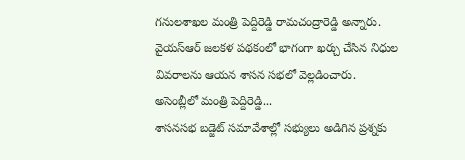గనులశాఖల మంత్రి పెద్దిరెడ్డి రామచంద్రారెడ్డి అన్నారు. వైయస్ఆర్ జలకళ పథకంలో భాగంగా ఖర్చు చేసిన నిధుల వివరాలను ఆయన శాసన సభలో వెల్లడించారు.
అసెంబ్లీలో మంత్రి పెద్దిరెడ్డి...
శాసనసభ బడ్జెట్ సమావేశాల్లో సభ్యులు అడిగిన ప్రశ్నకు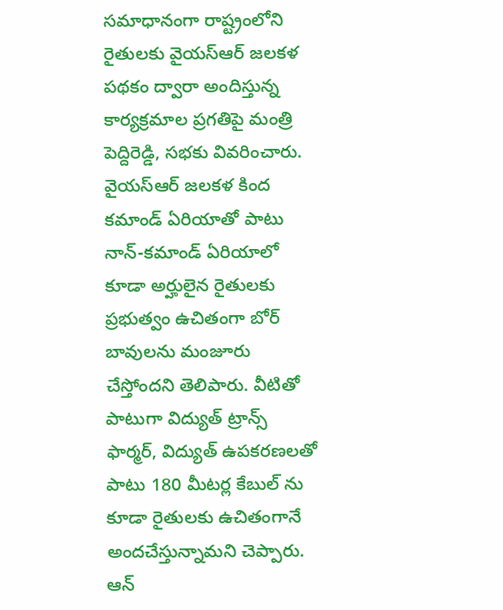సమాధానంగా రాష్ట్రంలోని రైతులకు వైయస్ఆర్ జలకళ పథకం ద్వారా అందిస్తున్న కార్యక్రమాల ప్రగతిపై మంత్రి పెద్దిరెడ్డి, సభకు వివరించారు. వైయస్ఆర్ జలకళ కింద కమాండ్ ఏరియాతో పాటు నాన్-కమాండ్ ఏరియాలో కూడా అర్హులైన రైతులకు ప్రభుత్వం ఉచితంగా బోర్ బావులను మంజూరు చేస్తోందని తెలిపారు. వీటితో పాటుగా విద్యుత్ ట్రాన్స్ ఫార్మర్, విద్యుత్ ఉపకరణలతో పాటు 180 మీటర్ల కేబుల్ ను కూడా రైతులకు ఉచితంగానే అందచేస్తున్నామని చెప్పారు. ఆన్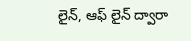లైన్, ఆఫ్ లైన్ ద్వారా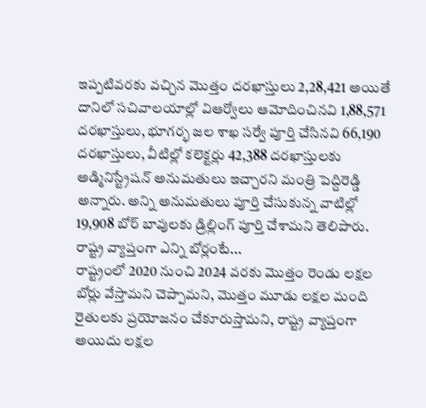ఇప్పటివరకు వచ్చిన మొత్తం దరఖాస్తులు 2,28,421 అయితే దానిలో సచివాలయాల్లో విఆర్వోలు ఆమోదించినవి 1,88,571 దరఖాస్తులు, భూగర్భ జల శాఖ సర్వే పూర్తి చేసినవి 66,190 దరఖాస్తులు, వీటిల్లో కలెక్టర్లు 42,388 దరఖాస్తులకు అడ్మినిస్ట్రేషన్ అనుమతులు ఇచ్చారని మంత్రి పెద్దిరెడ్డి అన్నారు. అన్ని అనుమతులు పూర్తి చేసుకున్న వాటిల్లో 19,908 బోర్ బావులకు డ్రిల్లింగ్ పూర్తి చేశామని తెలిపారు.
రాష్ట్ర వ్యాప్తంగా ఎన్ని బోర్లంటే...
రాష్ట్రంలో 2020 నుంచి 2024 వరకు మొత్తం రెండు లక్షల బోర్లు వేస్తామని చెప్పామని, మొత్తం మూడు లక్షల మంది రైతులకు ప్రయోజనం చేకూరుస్తామని, రాష్ట్ర వ్యాప్తంగా అయిదు లక్షల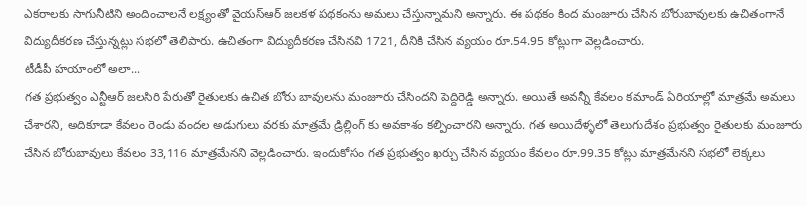ఎకరాలకు సాగునీటిని అందించాలనే లక్ష్యంతో వైయస్ఆర్ జలకళ పథకంను అమలు చేస్తున్నామని అన్నారు. ఈ పథకం కింద మంజూరు చేసిన బోరుబావులకు ఉచితంగానే విద్యుదీకరణ చేస్తున్నట్లు సభలో తెలిపారు. ఉచితంగా విద్యుదీకరణ చేసినవి 1721, దీనికి చేసిన వ్యయం రూ.54.95 కోట్లుగా వెల్లడించారు.
టీడీపీ హయాంలో అలా...
గత ప్రభుత్వం ఎన్టీఆర్ జలసిరి పేరుతో రైతులకు ఉచిత బోరు బావులను మంజూరు చేసిందని పెద్దిరెడ్డి అన్నారు. అయితే అవన్నీ కేవలం కమాండ్ ఏరియాల్లో మాత్రమే అమలు చేశారని, అదికూడా కేవలం రెండు వందల అడుగులు వరకు మాత్రమే డ్రిల్లింగ్ కు అవకాశం కల్పించారని అన్నారు. గత అయిదేళ్ళలో తెలుగుదేశం ప్రభుత్వం రైతులకు మంజూరు చేసిన బోరుబావులు కేవలం 33,116 మాత్రమేనని వెల్లడించారు. ఇందుకోసం గత ప్రభుత్వం ఖర్చు చేసిన వ్యయం కేవలం రూ.99.35 కోట్లు మాత్రమేనని సభలో లెక్కలు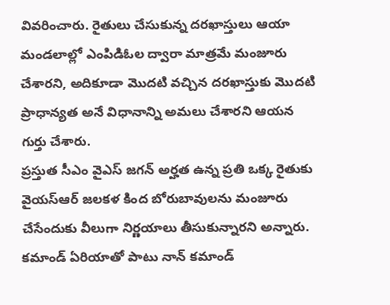వివరించారు. రైతులు చేసుకున్న దరఖాస్తులు ఆయా మండలాల్లో ఎంపిడిఓల ద్వారా మాత్రమే మంజూరు చేశారని, అదికూడా మొదటి వచ్చిన దరఖాస్తుకు మొదటి ప్రాధాన్యత అనే విధానాన్ని అమలు చేశారని ఆయన గుర్తు చేశారు.
ప్రస్తుత సీఎం వైఎస్ జగన్ అర్హత ఉన్న ప్రతి ఒక్క రైతుకు వైయస్ఆర్ జలకళ కింద బోరుబావులను మంజూరు చేసేందుకు వీలుగా నిర్ణయాలు తీసుకున్నారని అన్నారు. కమాండ్ ఏరియాతో పాటు నాన్ కమాండ్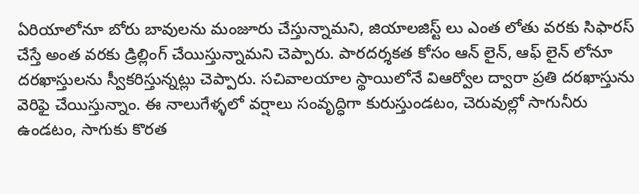ఏరియాలోనూ బోరు బావులను మంజూరు చేస్తున్నామని, జియాలజిస్ట్ లు ఎంత లోతు వరకు సిఫారస్ చేస్తే అంత వరకు డ్రిల్లింగ్ చేయిస్తున్నామని చెప్పారు. పారదర్శకత కోసం ఆన్ లైన్, ఆఫ్ లైన్ లోనూ దరఖాస్తులను స్వీకరిస్తున్నట్లు చెప్పారు. సచివాలయాల స్థాయిలోనే విఆర్వోల ద్వారా ప్రతి దరఖాస్తును వెరిఫై చేయిస్తున్నాం. ఈ నాలుగేళ్ళలో వర్షాలు సంవృద్ధిగా కురుస్తుండటం, చెరువుల్లో సాగునీరు ఉండటం, సాగుకు కొరత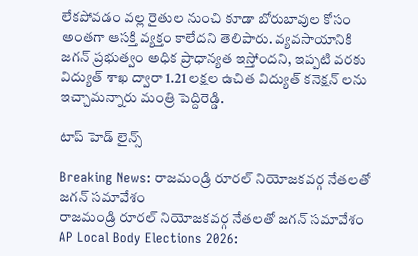లేకపోవడం వల్ల రైతుల నుంచి కూడా బోరుబావుల కోసం అంతగా ఆసక్తి వ్యక్తం కాలేదని తెలిపారు. వ్యవసాయానికి జగన్ ప్రభుత్వం అధిక ప్రాధాన్యత ఇస్తోందని, ఇప్పటి వరకు విద్యుత్ శాఖ ద్వారా 1.21 లక్షల ఉచిత విద్యుత్ కనెక్షన్ లను ఇచ్చామన్నారు మంత్రి పెద్దిరెడ్డి.

టాప్ హెడ్ లైన్స్

Breaking News: రాజమండ్రి రూరల్‌ నియోజకవర్గ నేతలతో జగన్‌ సమావేశం
రాజమండ్రి రూరల్‌ నియోజకవర్గ నేతలతో జగన్‌ సమావేశం
AP Local Body Elections 2026: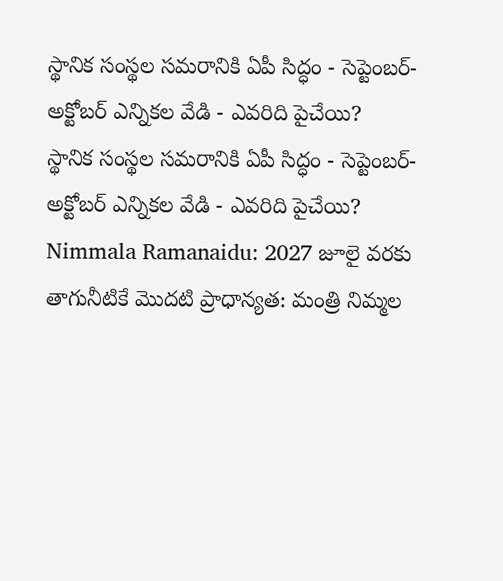స్థానిక సంస్థల సమరానికి ఏపీ సిద్ధం - సెప్టెంబర్-అక్టోబర్ ఎన్నికల వేడి - ఎవరిది పైచేయి?
స్థానిక సంస్థల సమరానికి ఏపీ సిద్ధం - సెప్టెంబర్-అక్టోబర్ ఎన్నికల వేడి - ఎవరిది పైచేయి?
Nimmala Ramanaidu: 2027 జూలై వరకు తాగునీటికే మొదటి ప్రాధాన్యత: మంత్రి నిమ్మల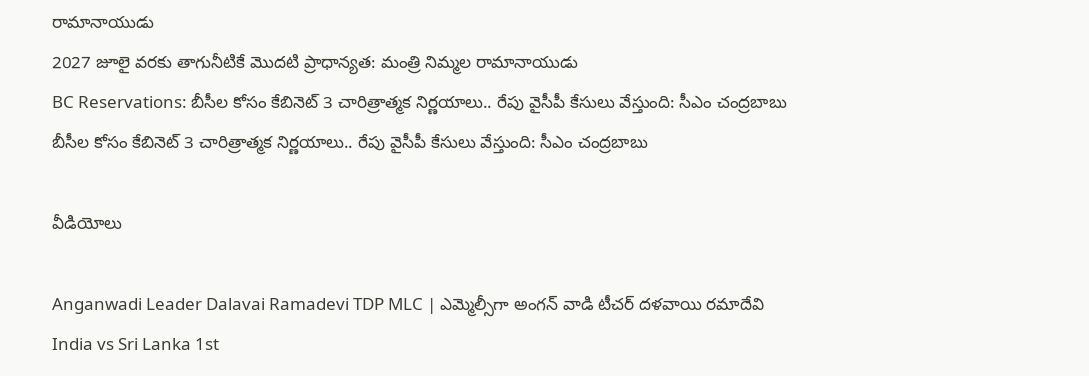రామానాయుడు
2027 జూలై వరకు తాగునీటికే మొదటి ప్రాధాన్యత: మంత్రి నిమ్మల రామానాయుడు
BC Reservations: బీసీల కోసం కేబినెట్ 3 చారిత్రాత్మక నిర్ణయాలు.. రేపు వైసీపీ కేసులు వేస్తుంది: సీఎం చంద్రబాబు
బీసీల కోసం కేబినెట్ 3 చారిత్రాత్మక నిర్ణయాలు.. రేపు వైసీపీ కేసులు వేస్తుంది: సీఎం చంద్రబాబు

వీడియోలు

Anganwadi Leader Dalavai Ramadevi TDP MLC | ఎమ్మెల్సీగా అంగన్ వాడి టీచర్ దళవాయి రమాదేవి
India vs Sri Lanka 1st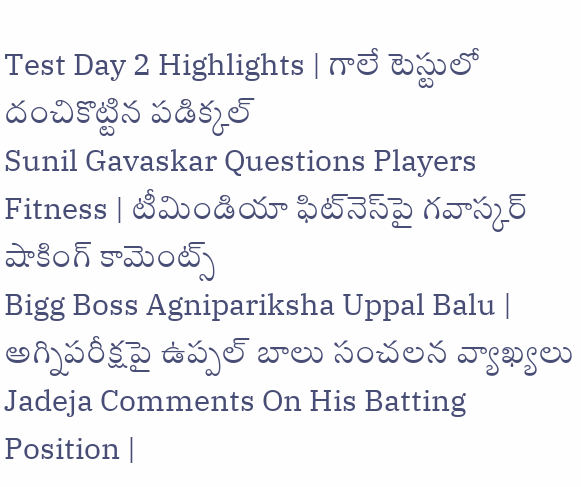Test Day 2 Highlights | గాలే టెస్టులో దంచికొట్టిన పడిక్కల్
Sunil Gavaskar Questions Players Fitness | టీమిండియా ఫిట్‌నెస్‌పై గవాస్కర్ షాకింగ్ కామెంట్స్
Bigg Boss Agnipariksha Uppal Balu | అగ్నిపరీక్షపై ఉప్పల్ బాలు సంచలన వ్యాఖ్యలు
Jadeja Comments On His Batting Position |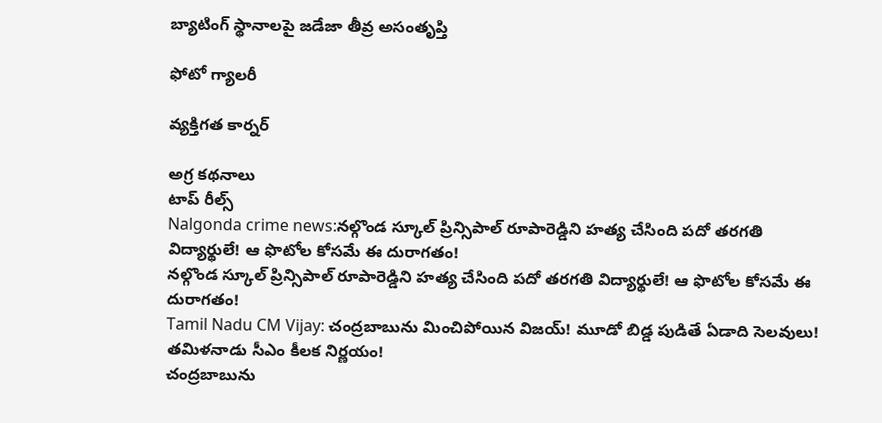బ్యాటింగ్ స్థానాలపై జడేజా తీవ్ర అసంతృప్తి

ఫోటో గ్యాలరీ

వ్యక్తిగత కార్నర్

అగ్ర కథనాలు
టాప్ రీల్స్
Nalgonda crime news:నల్గొండ స్కూల్ ప్రిన్సిపాల్ రూపారెడ్డిని హత్య చేసింది పదో తరగతి విద్యార్థులే! ఆ ఫొటోల కోసమే ఈ దురాగతం!
నల్గొండ స్కూల్ ప్రిన్సిపాల్ రూపారెడ్డిని హత్య చేసింది పదో తరగతి విద్యార్థులే! ఆ ఫొటోల కోసమే ఈ దురాగతం!
Tamil Nadu CM Vijay: చంద్రబాబును మించిపోయిన విజయ్‌! మూడో బిడ్డ పుడితే ఏడాది సెలవులు! తమిళనాడు సీఎం కీలక నిర్ణయం!
చంద్రబాబును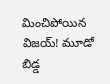మించిపోయిన విజయ్‌! మూడో బిడ్డ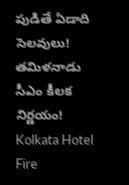పుడితే ఏడాది సెలవులు! తమిళనాడు సీఎం కీలక నిర్ణయం!
Kolkata Hotel Fire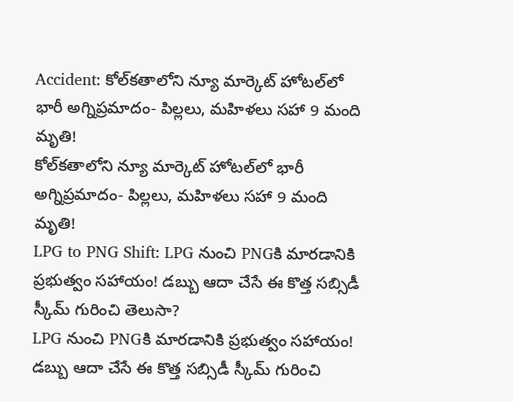Accident: కోల్‌కతాలోని న్యూ మార్కెట్ హోటల్‌లో భారీ అగ్నిప్రమాదం- పిల్లలు, మహిళలు సహా 9 మంది మృతి!
కోల్‌కతాలోని న్యూ మార్కెట్ హోటల్‌లో భారీ అగ్నిప్రమాదం- పిల్లలు, మహిళలు సహా 9 మంది మృతి!
LPG to PNG Shift: LPG నుంచి PNGకి మారడానికి ప్రభుత్వం సహాయం! డబ్బు ఆదా చేసే ఈ కొత్త సబ్సిడీ స్కీమ్ గురించి తెలుసా?
LPG నుంచి PNGకి మారడానికి ప్రభుత్వం సహాయం! డబ్బు ఆదా చేసే ఈ కొత్త సబ్సిడీ స్కీమ్ గురించి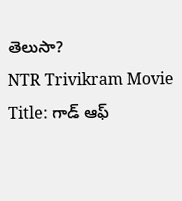తెలుసా?
NTR Trivikram Movie Title: గాడ్ ఆఫ్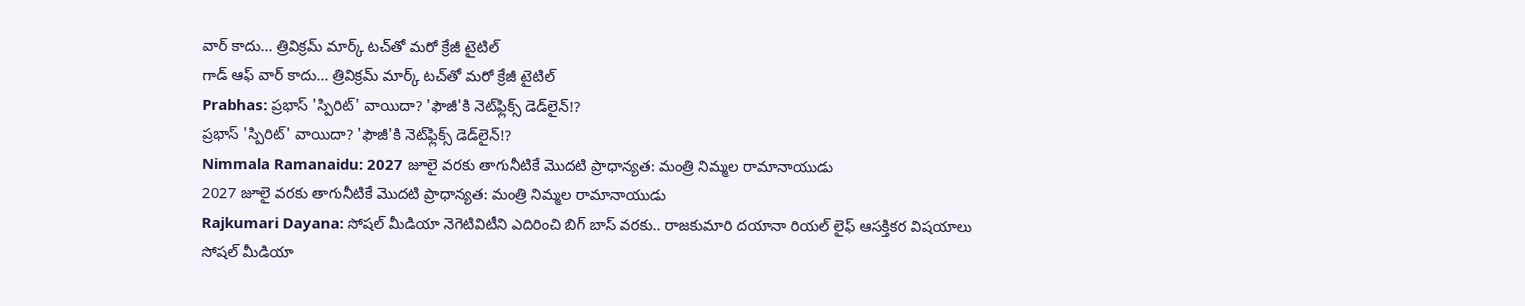వార్ కాదు... త్రివిక్రమ్ మార్క్ టచ్‌తో మరో క్రేజీ టైటిల్
గాడ్ ఆఫ్ వార్ కాదు... త్రివిక్రమ్ మార్క్ టచ్‌తో మరో క్రేజీ టైటిల్
Prabhas: ప్రభాస్ 'స్పిరిట్' వాయిదా? 'ఫౌజీ'కి నెట్‌ఫ్లిక్స్ డెడ్‌లైన్!?
ప్రభాస్ 'స్పిరిట్' వాయిదా? 'ఫౌజీ'కి నెట్‌ఫ్లిక్స్ డెడ్‌లైన్!?
Nimmala Ramanaidu: 2027 జూలై వరకు తాగునీటికే మొదటి ప్రాధాన్యత: మంత్రి నిమ్మల రామానాయుడు
2027 జూలై వరకు తాగునీటికే మొదటి ప్రాధాన్యత: మంత్రి నిమ్మల రామానాయుడు
Rajkumari Dayana: సోషల్ మీడియా నెగెటివిటీని ఎదిరించి బిగ్ బాస్ వరకు.. రాజకుమారి దయానా రియల్ లైఫ్ ఆసక్తికర విషయాలు
సోషల్ మీడియా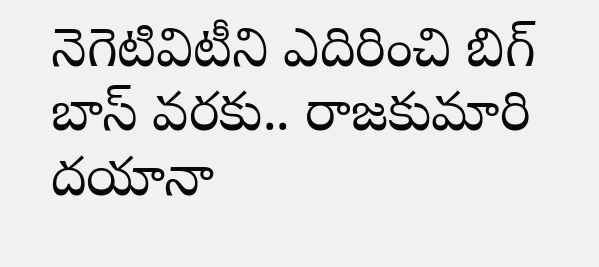నెగెటివిటీని ఎదిరించి బిగ్ బాస్ వరకు.. రాజకుమారి దయానా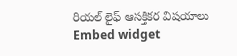రియల్ లైఫ్ ఆసక్తికర విషయాలు
Embed widget